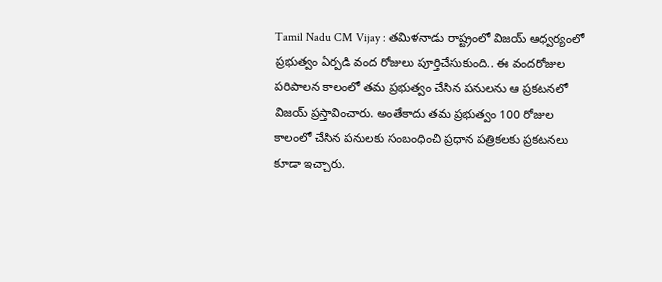Tamil Nadu CM Vijay : తమిళనాడు రాష్ట్రంలో విజయ్ ఆధ్వర్యంలో ప్రభుత్వం ఏర్పడి వంద రోజులు పూర్తిచేసుకుంది.. ఈ వందరోజుల పరిపాలన కాలంలో తమ ప్రభుత్వం చేసిన పనులను ఆ ప్రకటనలో విజయ్ ప్రస్తావించారు. అంతేకాదు తమ ప్రభుత్వం 100 రోజుల కాలంలో చేసిన పనులకు సంబంధించి ప్రధాన పత్రికలకు ప్రకటనలు కూడా ఇచ్చారు.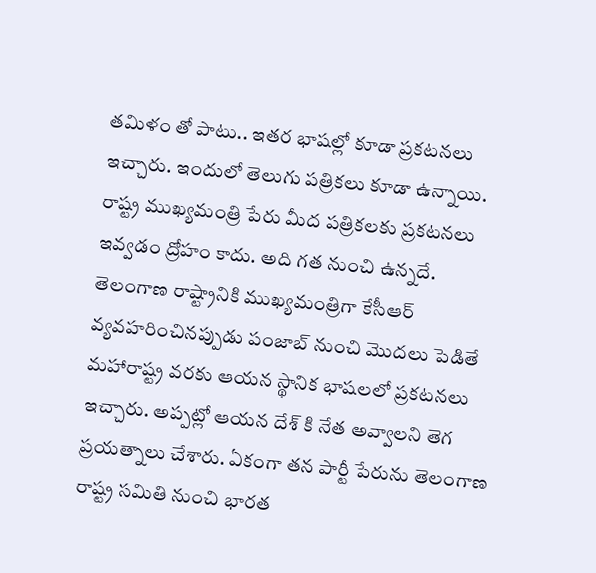తమిళం తో పాటు.. ఇతర భాషల్లో కూడా ప్రకటనలు ఇచ్చారు. ఇందులో తెలుగు పత్రికలు కూడా ఉన్నాయి.
రాష్ట్ర ముఖ్యమంత్రి పేరు మీద పత్రికలకు ప్రకటనలు ఇవ్వడం ద్రోహం కాదు. అది గత నుంచి ఉన్నదే. తెలంగాణ రాష్ట్రానికి ముఖ్యమంత్రిగా కేసీఆర్ వ్యవహరించినప్పుడు పంజాబ్ నుంచి మొదలు పెడితే మహారాష్ట్ర వరకు ఆయన స్థానిక భాషలలో ప్రకటనలు ఇచ్చారు. అప్పట్లో ఆయన దేశ్ కి నేత అవ్వాలని తెగ ప్రయత్నాలు చేశారు. ఏకంగా తన పార్టీ పేరును తెలంగాణ రాష్ట్ర సమితి నుంచి భారత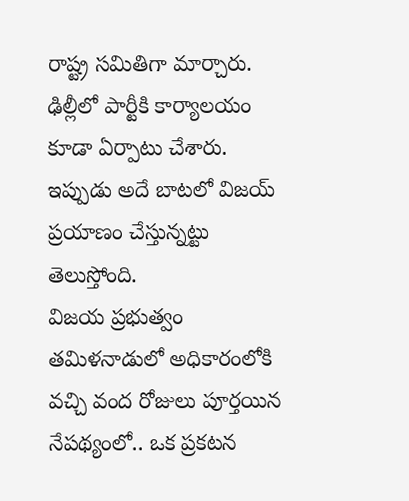రాష్ట్ర సమితిగా మార్చారు. ఢిల్లీలో పార్టీకి కార్యాలయం కూడా ఏర్పాటు చేశారు. ఇప్పుడు అదే బాటలో విజయ్ ప్రయాణం చేస్తున్నట్టు తెలుస్తోంది.
విజయ ప్రభుత్వం తమిళనాడులో అధికారంలోకి వచ్చి వంద రోజులు పూర్తయిన నేపథ్యంలో.. ఒక ప్రకటన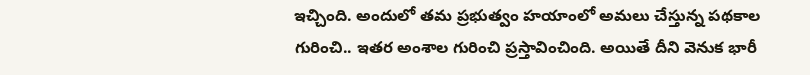ఇచ్చింది. అందులో తమ ప్రభుత్వం హయాంలో అమలు చేస్తున్న పథకాల గురించి.. ఇతర అంశాల గురించి ప్రస్తావించింది. అయితే దీని వెనుక భారీ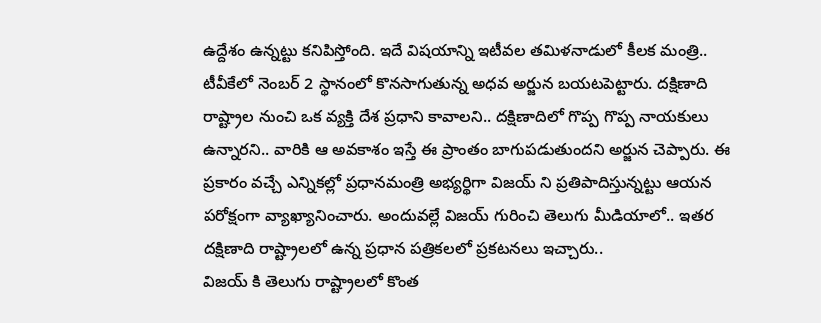ఉద్దేశం ఉన్నట్టు కనిపిస్తోంది. ఇదే విషయాన్ని ఇటీవల తమిళనాడులో కీలక మంత్రి.. టీవీకేలో నెంబర్ 2 స్థానంలో కొనసాగుతున్న అధవ అర్జున బయటపెట్టారు. దక్షిణాది రాష్ట్రాల నుంచి ఒక వ్యక్తి దేశ ప్రధాని కావాలని.. దక్షిణాదిలో గొప్ప గొప్ప నాయకులు ఉన్నారని.. వారికి ఆ అవకాశం ఇస్తే ఈ ప్రాంతం బాగుపడుతుందని అర్జున చెప్పారు. ఈ ప్రకారం వచ్చే ఎన్నికల్లో ప్రధానమంత్రి అభ్యర్థిగా విజయ్ ని ప్రతిపాదిస్తున్నట్టు ఆయన పరోక్షంగా వ్యాఖ్యానించారు. అందువల్లే విజయ్ గురించి తెలుగు మీడియాలో.. ఇతర దక్షిణాది రాష్ట్రాలలో ఉన్న ప్రధాన పత్రికలలో ప్రకటనలు ఇచ్చారు..
విజయ్ కి తెలుగు రాష్ట్రాలలో కొంత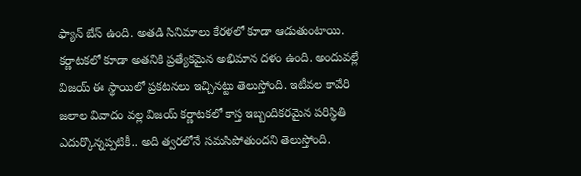ఫ్యాన్ బేస్ ఉంది. అతడి సినిమాలు కేరళలో కూడా ఆడుతుంటాయి. కర్ణాటకలో కూడా అతనికి ప్రత్యేకమైన అభిమాన దళం ఉంది. అందువల్లే విజయ్ ఈ స్థాయిలో ప్రకటనలు ఇచ్చినట్టు తెలుస్తోంది. ఇటీవల కావేరి జలాల వివాదం వల్ల విజయ్ కర్ణాటకలో కాస్త ఇబ్బందికరమైన పరిస్థితి ఎదుర్కొన్నప్పటికీ.. అది త్వరలోనే సమసిపోతుందని తెలుస్తోంది.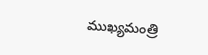ముఖ్యమంత్రి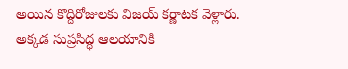అయిన కొద్దిరోజులకు విజయ్ కర్ణాటక వెళ్లారు. అక్కడ సుప్రసిద్ధ ఆలయానికి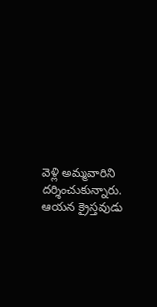వెళ్లి అమ్మవారిని దర్శించుకున్నారు. ఆయన క్రైస్తవుడు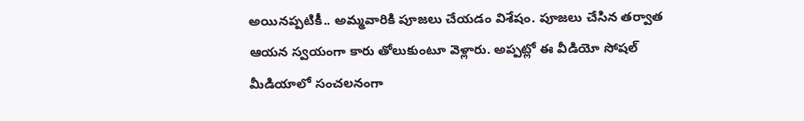అయినప్పటికీ.. అమ్మవారికి పూజలు చేయడం విశేషం. పూజలు చేసిన తర్వాత ఆయన స్వయంగా కారు తోలుకుంటూ వెళ్లారు. అప్పట్లో ఈ వీడియో సోషల్ మీడియాలో సంచలనంగా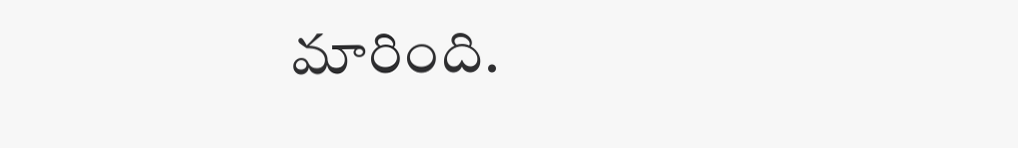మారింది.